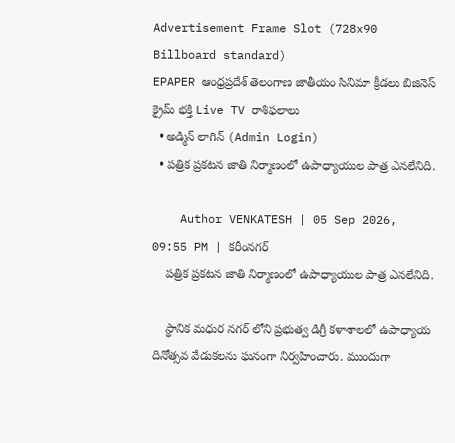Advertisement Frame Slot (728x90 Billboard standard)
EPAPER ఆంధ్రప్రదేశ్ తెలంగాణ జాతీయం సినిమా క్రీడలు బిజినెస్ క్రైమ్ భక్తి Live TV రాశిఫలాలు
  • అడ్మిన్ లాగిన్ (Admin Login)
  • పత్రిక ప్రకటన జాతి నిర్మాణంలో ఉపాధ్యాయుల పాత్ర ఎనలేనిది.

    Author VENKATESH | 05 Sep 2026, 09:55 PM | కరీంనగర్
    పత్రిక ప్రకటన జాతి నిర్మాణంలో ఉపాధ్యాయుల పాత్ర ఎనలేనిది.

    స్థానిక మధుర నగర్ లోని ప్రభుత్వ డిగ్రీ కళాశాలలో ఉపాధ్యాయ దినోత్సవ వేడుకలను ఘనంగా నిర్వహించారు. ముందుగా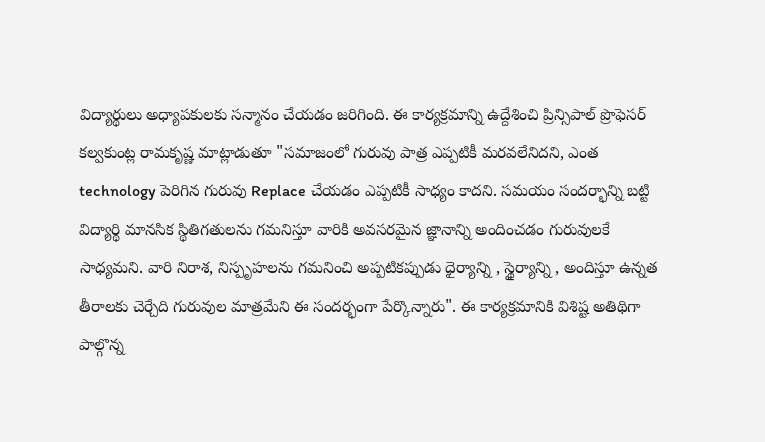విద్యార్థులు అధ్యాపకులకు సన్మానం చేయడం జరిగింది. ఈ కార్యక్రమాన్ని ఉద్దేశించి ప్రిన్సిపాల్ ప్రొఫెసర్ కల్వకుంట్ల రామకృష్ణ మాట్లాడుతూ "సమాజంలో గురువు పాత్ర ఎప్పటికీ మరవలేనిదని, ఎంత technology పెరిగిన గురువు Replace చేయడం ఎప్పటికీ సాధ్యం కాదని. సమయం సందర్భాన్ని బట్టి విద్యార్థి మానసిక స్థితిగతులను గమనిస్తూ వారికి అవసరమైన జ్ఞానాన్ని అందించడం గురువులకే సాధ్యమని. వారి నిరాశ, నిస్పృహలను గమనించి అప్పటికప్పుడు ధైర్యాన్ని , స్థైర్యాన్ని , అందిస్తూ ఉన్నత తీరాలకు చెర్చేది గురువుల మాత్రమేని ఈ సందర్భంగా పేర్కొన్నారు". ఈ కార్యక్రమానికి విశిష్ట అతిథిగా పాల్గొన్న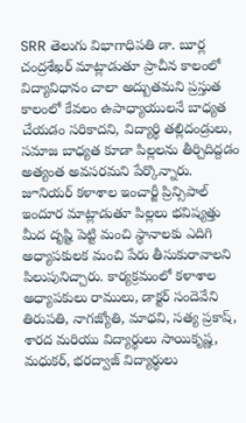SRR తెలుగు విభాగాధిపతి డా. బూర్ల చంద్రశేఖర్ మాట్లాడుతూ ప్రాచీన కాలంలో విద్యావిధానం చాలా అద్బుతమని ప్రస్తుత కాలంలో కేవలం ఉపాధ్యాయులనే బాధ్యత చేయడం సరికాదని, విద్యార్థి తల్లిదండ్రులు, సమాజ బాధ్యత కూడా పిల్లలను తీర్చిదిద్దడం అత్యంత అవసరమని పేర్కొన్నారు. జూనియర్ కళాశాల ఇంచార్జీ ప్రిన్సిపాల్ ఇందూర మాట్లాడుతూ పిల్లలు భవిష్యత్తు మీద దృష్టి పెట్టి మంచి స్థానాలకు ఎదిగి అధ్యాపకులక మంచి పేరు తీసుకురావాలని పిలుపునిచ్చారు. కార్యక్రమంలో కళాశాల అధ్యాపకులు రాములు, డాక్టర్ సందెవేని తిరుపతి, నాగజ్యోతి, మాధవి, సత్య ప్రకాష్, శారద మరియు విద్యార్థులు సాయికృష్ణ, మధుకర్, భరద్వాజ్ విద్యార్థులు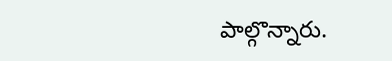పాల్గొన్నారు.